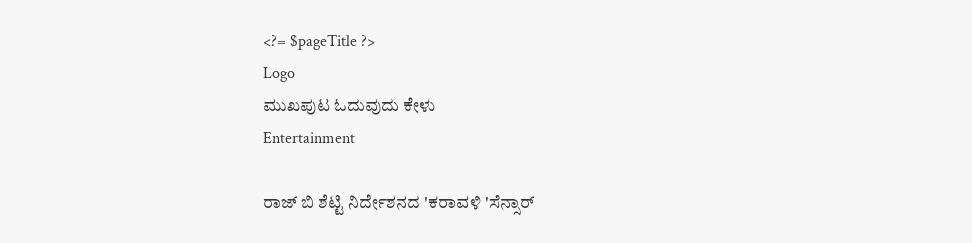<?= $pageTitle ?>
Logo
ಮುಖಪುಟ ಓದುವುದು ಕೇಳು
Entertainment

ರಾಜ್ ಬಿ ಶೆಟ್ಟಿ ನಿರ್ದೇಶನದ 'ಕರಾವಳಿ 'ಸೆನ್ಸಾರ್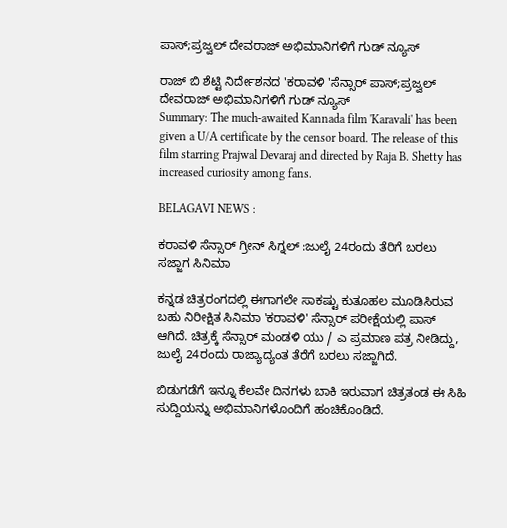ಪಾಸ್;ಪ್ರಜ್ವಲ್ ದೇವರಾಜ್ ಅಭಿಮಾನಿಗಳಿಗೆ ಗುಡ್ ನ್ಯೂಸ್

ರಾಜ್ ಬಿ ಶೆಟ್ಟಿ ನಿರ್ದೇಶನದ 'ಕರಾವಳಿ 'ಸೆನ್ಸಾರ್ ಪಾಸ್;ಪ್ರಜ್ವಲ್ ದೇವರಾಜ್ ಅಭಿಮಾನಿಗಳಿಗೆ ಗುಡ್ ನ್ಯೂಸ್
Summary: The much-awaited Kannada film 'Karavali' has been given a U/A certificate by the censor board. The release of this film starring Prajwal Devaraj and directed by Raja B. Shetty has increased curiosity among fans.

BELAGAVI NEWS :

ಕರಾವಳಿ ಸೆನ್ಸಾರ್ ಗ್ರೀನ್ ಸಿಗ್ನಲ್ :ಜುಲೈ 24ರಂದು ತೆರಿಗೆ ಬರಲು ಸಜ್ಜಾಗ ಸಿನಿಮಾ

ಕನ್ನಡ ಚಿತ್ರರಂಗದಲ್ಲಿ ಈಗಾಗಲೇ ಸಾಕಷ್ಟು ಕುತೂಹಲ ಮೂಡಿಸಿರುವ ಬಹು ನಿರೀಕ್ಷಿತ ಸಿನಿಮಾ 'ಕರಾವಳಿ' ಸೆನ್ಸಾರ್ ಪರೀಕ್ಷೆಯಲ್ಲಿ ಪಾಸ್ ಆಗಿದೆ. ಚಿತ್ರಕ್ಕೆ ಸೆನ್ಸಾರ್ ಮಂಡಳಿ ಯು / ಎ ಪ್ರಮಾಣ ಪತ್ರ ನೀಡಿದ್ದು, ಜುಲೈ 24ರಂದು ರಾಜ್ಯಾದ್ಯಂತ ತೆರೆಗೆ ಬರಲು ಸಜ್ಜಾಗಿದೆ.

ಬಿಡುಗಡೆಗೆ ಇನ್ನೂ ಕೆಲವೇ ದಿನಗಳು ಬಾಕಿ ಇರುವಾಗ ಚಿತ್ರತಂಡ ಈ ಸಿಹಿ ಸುದ್ದಿಯನ್ನು ಅಭಿಮಾನಿಗಳೊಂದಿಗೆ ಹಂಚಿಕೊಂಡಿದೆ.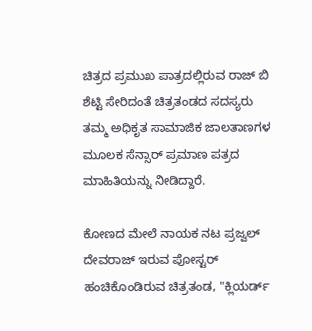ಚಿತ್ರದ ಪ್ರಮುಖ ಪಾತ್ರದಲ್ಲಿರುವ ರಾಜ್ ಬಿ ಶೆಟ್ಟಿ ಸೇರಿದಂತೆ ಚಿತ್ರತಂಡದ ಸದಸ್ಯರು ತಮ್ಮ ಅಧಿಕೃತ ಸಾಮಾಜಿಕ ಜಾಲತಾಣಗಳ ಮೂಲಕ ಸೆನ್ಸಾರ್ ಪ್ರಮಾಣ ಪತ್ರದ ಮಾಹಿತಿಯನ್ನು ನೀಡಿದ್ದಾರೆ.

ಕೋಣದ ಮೇಲೆ ನಾಯಕ ನಟ ಪ್ರಜ್ವಲ್ ದೇವರಾಜ್ ಇರುವ ಪೋಸ್ಟರ್ ಹಂಚಿಕೊಂಡಿರುವ ಚಿತ್ರತಂಡ, "ಕ್ಲಿಯರ್ಡ್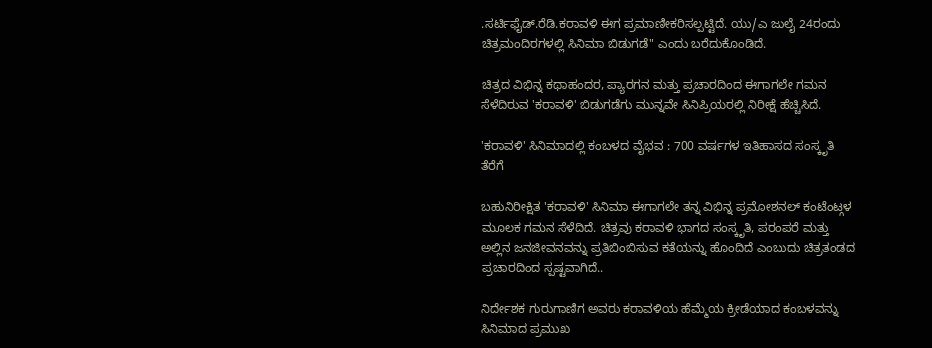.ಸರ್ಟಿಫೈಡ್.ರೆಡಿ.ಕರಾವಳಿ ಈಗ ಪ್ರಮಾಣೀಕರಿಸಲ್ಪಟ್ಟಿದೆ. ಯು/ಎ ಜುಲೈ 24ರಂದು ಚಿತ್ರಮಂದಿರಗಳಲ್ಲಿ ಸಿನಿಮಾ ಬಿಡುಗಡೆ" ಎಂದು ಬರೆದುಕೊಂಡಿದೆ.

ಚಿತ್ರದ ವಿಭಿನ್ನ ಕಥಾಹಂದರ, ಪ್ಯಾರಗನ ಮತ್ತು ಪ್ರಚಾರದಿಂದ ಈಗಾಗಲೇ ಗಮನ ಸೆಳೆದಿರುವ 'ಕರಾವಳಿ' ಬಿಡುಗಡೆಗು ಮುನ್ನವೇ ಸಿನಿಪ್ರಿಯರಲ್ಲಿ ನಿರೀಕ್ಷೆ ಹೆಚ್ಚಿಸಿದೆ.

'ಕರಾವಳಿ' ಸಿನಿಮಾದಲ್ಲಿ ಕಂಬಳದ ವೈಭವ : 700 ವರ್ಷಗಳ ಇತಿಹಾಸದ ಸಂಸ್ಕೃತಿ ತೆರೆಗೆ

ಬಹುನಿರೀಕ್ಷಿತ 'ಕರಾವಳಿ' ಸಿನಿಮಾ ಈಗಾಗಲೇ ತನ್ನ ವಿಭಿನ್ನ ಪ್ರಮೋಶನಲ್ ಕಂಟೆಂಟ್ಗಳ ಮೂಲಕ ಗಮನ ಸೆಳೆದಿದೆ. ಚಿತ್ರವು ಕರಾವಳಿ ಭಾಗದ ಸಂಸ್ಕೃತಿ, ಪರಂಪರೆ ಮತ್ತು ಅಲ್ಲಿನ ಜನಜೀವನವನ್ನು ಪ್ರತಿಬಿಂಬಿಸುವ ಕತೆಯನ್ನು ಹೊಂದಿದೆ ಎಂಬುದು ಚಿತ್ರತಂಡದ ಪ್ರಚಾರದಿಂದ ಸ್ಪಷ್ಟವಾಗಿದೆ..

ನಿರ್ದೇಶಕ ಗುರುಗಾಣಿಗ ಅವರು ಕರಾವಳಿಯ ಹೆಮ್ಮೆಯ ಕ್ರೀಡೆಯಾದ ಕಂಬಳವನ್ನು ಸಿನಿಮಾದ ಪ್ರಮುಖ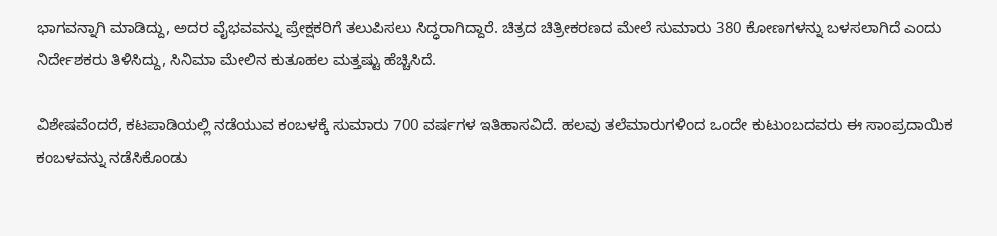ಭಾಗವನ್ನಾಗಿ ಮಾಡಿದ್ದು, ಅದರ ವೈಭವವನ್ನು ಪ್ರೇಕ್ಷಕರಿಗೆ ತಲುಪಿಸಲು ಸಿದ್ಧರಾಗಿದ್ದಾರೆ. ಚಿತ್ರದ ಚಿತ್ರೀಕರಣದ ಮೇಲೆ ಸುಮಾರು 380 ಕೋಣಗಳನ್ನು ಬಳಸಲಾಗಿದೆ ಎಂದು ನಿರ್ದೇಶಕರು ತಿಳಿಸಿದ್ದು, ಸಿನಿಮಾ ಮೇಲಿನ ಕುತೂಹಲ ಮತ್ತಷ್ಟು ಹೆಚ್ಚಿಸಿದೆ.

ವಿಶೇಷವೆಂದರೆ, ಕಟಪಾಡಿಯಲ್ಲಿ ನಡೆಯುವ ಕಂಬಳಕ್ಕೆ ಸುಮಾರು 700 ವರ್ಷಗಳ ಇತಿಹಾಸವಿದೆ. ಹಲವು ತಲೆಮಾರುಗಳಿಂದ ಒಂದೇ ಕುಟುಂಬದವರು ಈ ಸಾಂಪ್ರದಾಯಿಕ ಕಂಬಳವನ್ನು ನಡೆಸಿಕೊಂಡು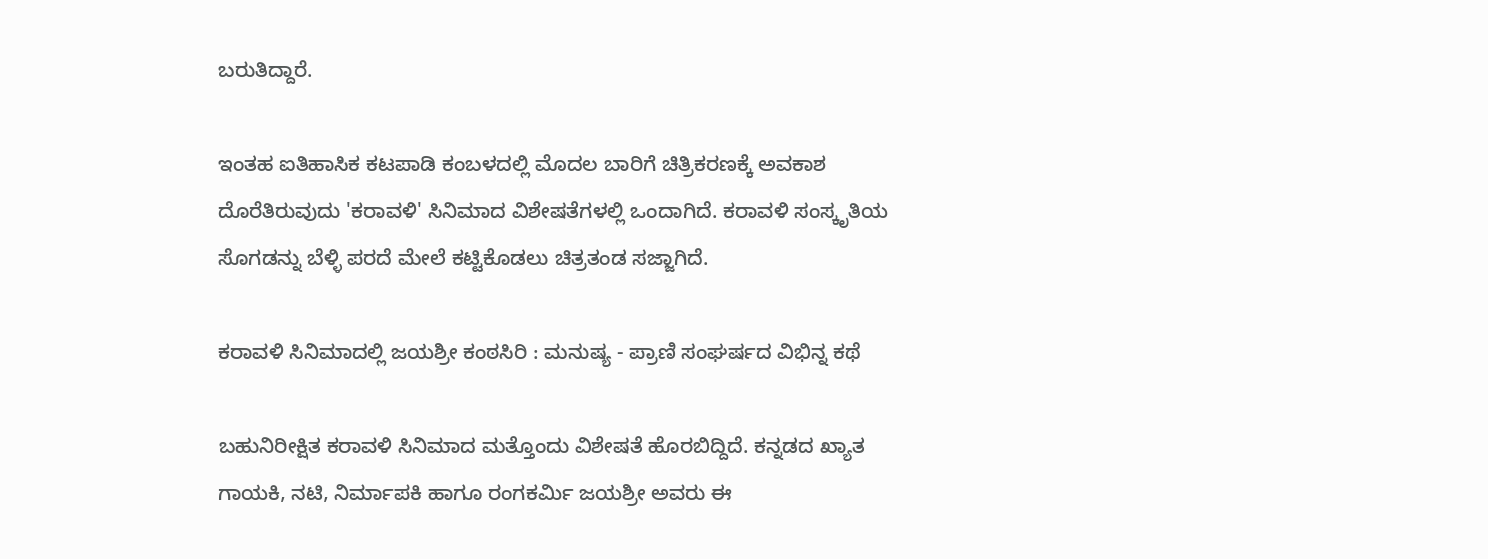ಬರುತಿದ್ದಾರೆ.

ಇಂತಹ ಐತಿಹಾಸಿಕ ಕಟಪಾಡಿ ಕಂಬಳದಲ್ಲಿ ಮೊದಲ ಬಾರಿಗೆ ಚಿತ್ರಿಕರಣಕ್ಕೆ ಅವಕಾಶ ದೊರೆತಿರುವುದು 'ಕರಾವಳಿ' ಸಿನಿಮಾದ ವಿಶೇಷತೆಗಳಲ್ಲಿ ಒಂದಾಗಿದೆ. ಕರಾವಳಿ ಸಂಸ್ಕೃತಿಯ ಸೊಗಡನ್ನು ಬೆಳ್ಳಿ ಪರದೆ ಮೇಲೆ ಕಟ್ಟಿಕೊಡಲು ಚಿತ್ರತಂಡ ಸಜ್ಜಾಗಿದೆ.

ಕರಾವಳಿ ಸಿನಿಮಾದಲ್ಲಿ ಜಯಶ್ರೀ ಕಂಠಸಿರಿ : ಮನುಷ್ಯ - ಪ್ರಾಣಿ ಸಂಘರ್ಷದ ವಿಭಿನ್ನ ಕಥೆ

ಬಹುನಿರೀಕ್ಷಿತ ಕರಾವಳಿ ಸಿನಿಮಾದ ಮತ್ತೊಂದು ವಿಶೇಷತೆ ಹೊರಬಿದ್ದಿದೆ. ಕನ್ನಡದ ಖ್ಯಾತ ಗಾಯಕಿ, ನಟಿ, ನಿರ್ಮಾಪಕಿ ಹಾಗೂ ರಂಗಕರ್ಮಿ ಜಯಶ್ರೀ ಅವರು ಈ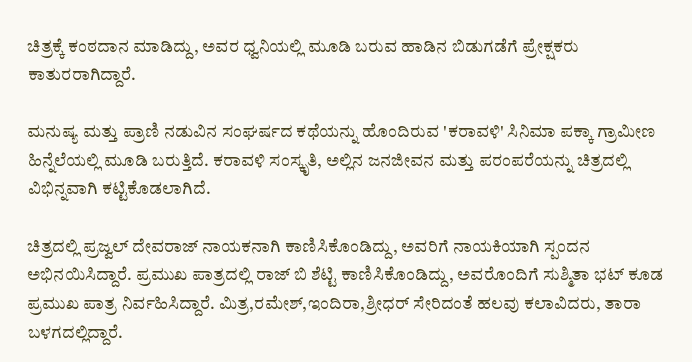ಚಿತ್ರಕ್ಕೆ ಕಂಠದಾನ ಮಾಡಿದ್ದು, ಅವರ ಧ್ವನಿಯಲ್ಲಿ ಮೂಡಿ ಬರುವ ಹಾಡಿನ ಬಿಡುಗಡೆಗೆ ಪ್ರೇಕ್ಷಕರು ಕಾತುರರಾಗಿದ್ದಾರೆ.

ಮನುಷ್ಯ ಮತ್ತು ಪ್ರಾಣಿ ನಡುವಿನ ಸಂಘರ್ಷದ ಕಥೆಯನ್ನು ಹೊಂದಿರುವ 'ಕರಾವಳಿ' ಸಿನಿಮಾ ಪಕ್ಕಾ ಗ್ರಾಮೀಣ ಹಿನ್ನೆಲೆಯಲ್ಲಿ ಮೂಡಿ ಬರುತ್ತಿದೆ. ಕರಾವಳಿ ಸಂಸ್ಕೃತಿ, ಅಲ್ಲಿನ ಜನಜೀವನ ಮತ್ತು ಪರಂಪರೆಯನ್ನು ಚಿತ್ರದಲ್ಲಿ ವಿಭಿನ್ನವಾಗಿ ಕಟ್ಟಿಕೊಡಲಾಗಿದೆ.

ಚಿತ್ರದಲ್ಲಿ ಪ್ರಜ್ವಲ್ ದೇವರಾಜ್ ನಾಯಕನಾಗಿ ಕಾಣಿಸಿಕೊಂಡಿದ್ದು, ಅವರಿಗೆ ನಾಯಕಿಯಾಗಿ ಸ್ಪಂದನ ಅಭಿನಯಿಸಿದ್ದಾರೆ. ಪ್ರಮುಖ ಪಾತ್ರದಲ್ಲಿ ರಾಜ್ ಬಿ ಶೆಟ್ಟಿ ಕಾಣಿಸಿಕೊಂಡಿದ್ದು, ಅವರೊಂದಿಗೆ ಸುಶ್ಮಿತಾ ಭಟ್ ಕೂಡ ಪ್ರಮುಖ ಪಾತ್ರ ನಿರ್ವಹಿಸಿದ್ದಾರೆ. ಮಿತ್ರ,ರಮೇಶ್,ಇಂದಿರಾ,ಶ್ರೀಧರ್ ಸೇರಿದಂತೆ ಹಲವು ಕಲಾವಿದರು, ತಾರಾ ಬಳಗದಲ್ಲಿದ್ದಾರೆ.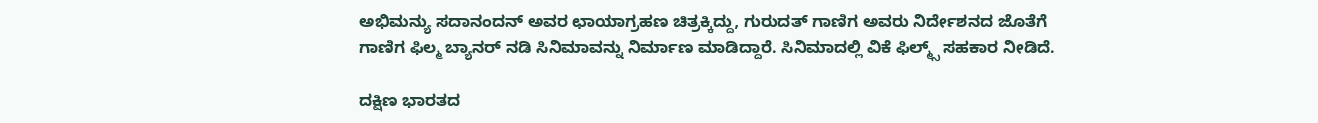ಅಭಿಮನ್ಯು ಸದಾನಂದನ್ ಅವರ ಛಾಯಾಗ್ರಹಣ ಚಿತ್ರಕ್ಕಿದ್ದು, ಗುರುದತ್ ಗಾಣಿಗ ಅವರು ನಿರ್ದೇಶನದ ಜೊತೆಗೆ ಗಾಣಿಗ ಫಿಲ್ಮ ಬ್ಯಾನರ್ ನಡಿ ಸಿನಿಮಾವನ್ನು ನಿರ್ಮಾಣ ಮಾಡಿದ್ದಾರೆ. ಸಿನಿಮಾದಲ್ಲಿ ವಿಕೆ ಫಿಲ್ಮ್ಸ್ ಸಹಕಾರ ನೀಡಿದೆ.

ದಕ್ಷಿಣ ಭಾರತದ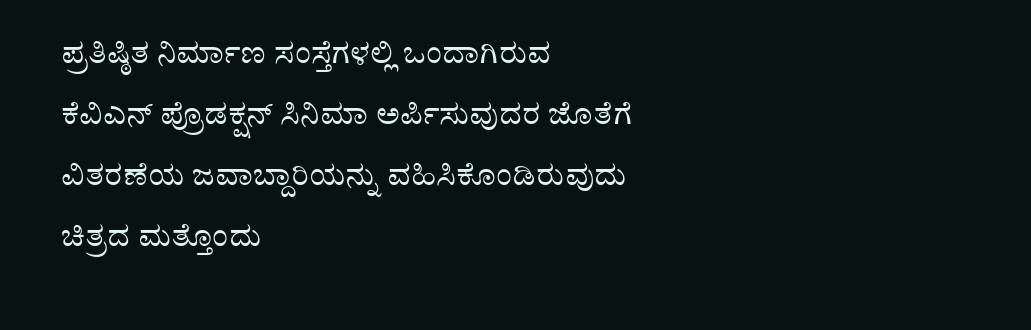ಪ್ರತಿಷ್ಠಿತ ನಿರ್ಮಾಣ ಸಂಸ್ತೆಗಳಲ್ಲಿ ಒಂದಾಗಿರುವ ಕೆವಿಎನ್ ಪ್ರೊಡಕ್ಷನ್ ಸಿನಿಮಾ ಅರ್ಪಿಸುವುದರ ಜೊತೆಗೆ ವಿತರಣೆಯ ಜವಾಬ್ದಾರಿಯನ್ನು ವಹಿಸಿಕೊಂಡಿರುವುದು ಚಿತ್ರದ ಮತ್ತೊಂದು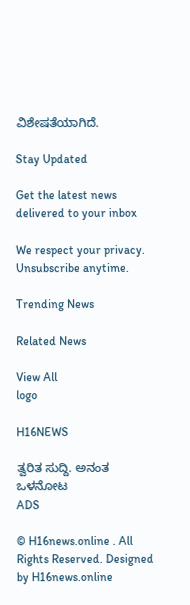ವಿಶೇಷತೆಯಾಗಿದೆ.

Stay Updated

Get the latest news delivered to your inbox

We respect your privacy. Unsubscribe anytime.

Trending News

Related News

View All
logo

H16NEWS

ತ್ವರಿತ ಸುದ್ದಿ. ಅನಂತ ಒಳನೋಟ
ADS

© H16news.online . All Rights Reserved. Designed by H16news.online